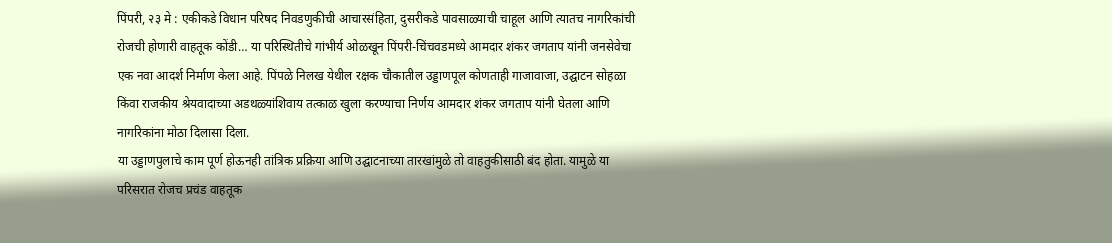पिंपरी, २३ मे : एकीकडे विधान परिषद निवडणुकीची आचारसंहिता, दुसरीकडे पावसाळ्याची चाहूल आणि त्यातच नागरिकांची रोजची होणारी वाहतूक कोंडी… या परिस्थितीचे गांभीर्य ओळखून पिंपरी-चिंचवडमध्ये आमदार शंकर जगताप यांनी जनसेवेचा एक नवा आदर्श निर्माण केला आहे. पिंपळे निलख येथील रक्षक चौकातील उड्डाणपूल कोणताही गाजावाजा, उद्घाटन सोहळा किंवा राजकीय श्रेयवादाच्या अडथळ्यांशिवाय तत्काळ खुला करण्याचा निर्णय आमदार शंकर जगताप यांनी घेतला आणि नागरिकांना मोठा दिलासा दिला.
या उड्डाणपुलाचे काम पूर्ण होऊनही तांत्रिक प्रक्रिया आणि उद्घाटनाच्या तारखांमुळे तो वाहतुकीसाठी बंद होता. यामुळे या परिसरात रोजच प्रचंड वाहतूक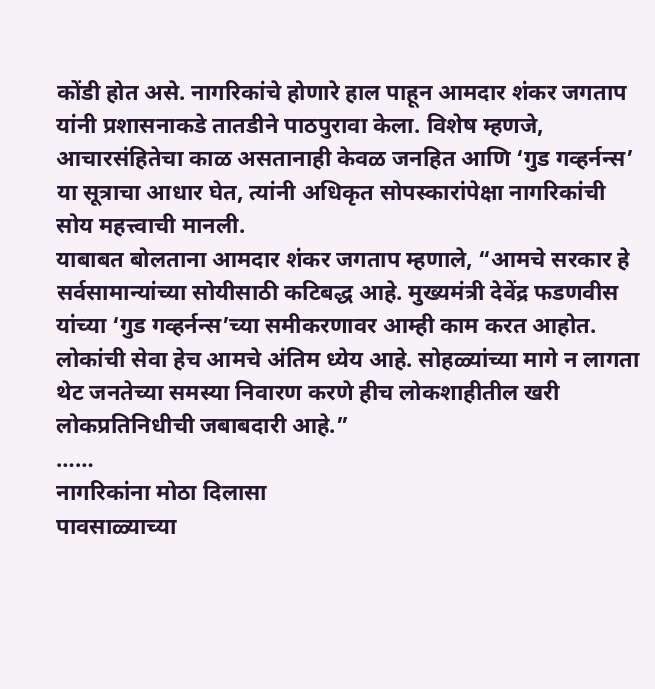कोंडी होत असे. नागरिकांचे होणारे हाल पाहून आमदार शंकर जगताप यांनी प्रशासनाकडे तातडीने पाठपुरावा केला. विशेष म्हणजे, आचारसंहितेचा काळ असतानाही केवळ जनहित आणि ‘गुड गव्हर्नन्स’ या सूत्राचा आधार घेत, त्यांनी अधिकृत सोपस्कारांपेक्षा नागरिकांची सोय महत्त्वाची मानली.
याबाबत बोलताना आमदार शंकर जगताप म्हणाले, “आमचे सरकार हे सर्वसामान्यांच्या सोयीसाठी कटिबद्ध आहे. मुख्यमंत्री देवेंद्र फडणवीस यांच्या ‘गुड गव्हर्नन्स’च्या समीकरणावर आम्ही काम करत आहोत. लोकांची सेवा हेच आमचे अंतिम ध्येय आहे. सोहळ्यांच्या मागे न लागता थेट जनतेच्या समस्या निवारण करणे हीच लोकशाहीतील खरी
लोकप्रतिनिधीची जबाबदारी आहे.”
……
नागरिकांना मोठा दिलासा
पावसाळ्याच्या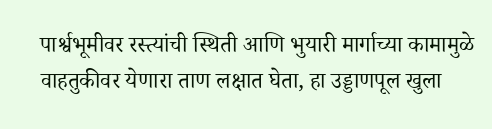पार्श्वभूमीवर रस्त्यांची स्थिती आणि भुयारी मार्गाच्या कामामुळे वाहतुकीवर येणारा ताण लक्षात घेता, हा उड्डाणपूल खुला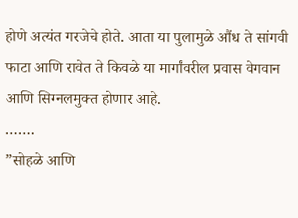होणे अत्यंत गरजेचे होते. आता या पुलामुळे औंध ते सांगवी फाटा आणि रावेत ते किवळे या मार्गांवरील प्रवास वेगवान आणि सिग्नलमुक्त होणार आहे.
…….
”सोहळे आणि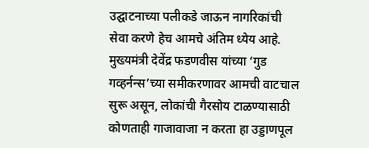उद्घाटनाच्या पलीकडे जाऊन नागरिकांची सेवा करणे हेच आमचे अंतिम ध्येय आहे. मुख्यमंत्री देवेंद्र फडणवीस यांच्या ‘गुड गव्हर्नन्स’च्या समीकरणावर आमची वाटचाल सुरू असून, लोकांची गैरसोय टाळण्यासाठी कोणताही गाजावाजा न करता हा उड्डाणपूल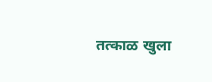तत्काळ खुला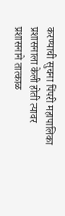करण्याची सुचना पिंपरी महापालिका प्रशासनाला केली होती त्यावर प्रशासनाने तात्काळ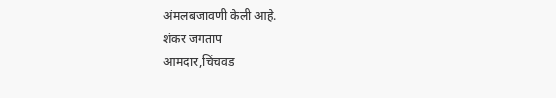अंमलबजावणी केली आहे.
शंकर जगताप
आमदार,चिंचवड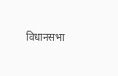विधानसभा